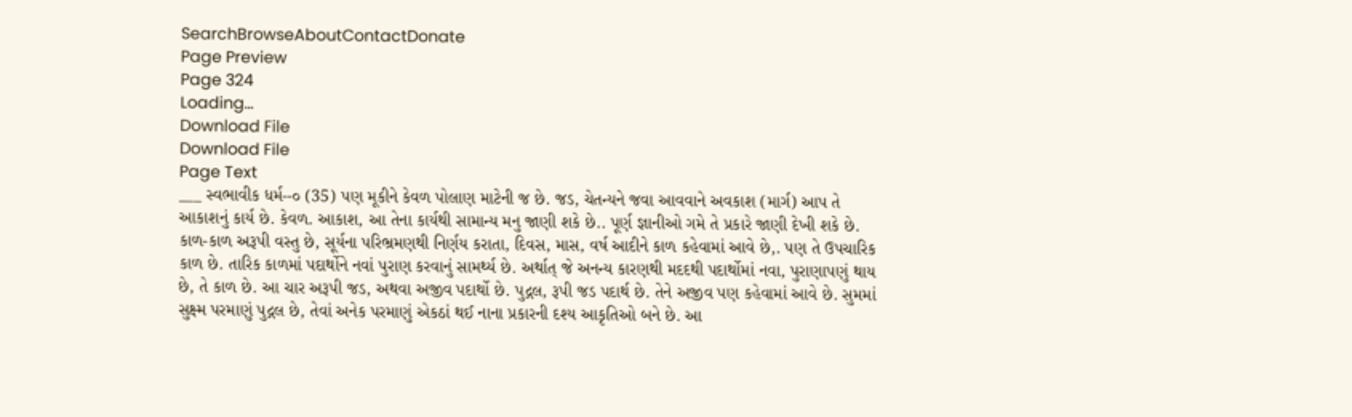SearchBrowseAboutContactDonate
Page Preview
Page 324
Loading...
Download File
Download File
Page Text
___ સ્વભાવીક ધર્મ--૦ (35) પણ મૂકીને કેવળ પોલાણ માટેની જ છે. જડ, ચેતન્યને જવા આવવાને અવકાશ (માર્ગ) આપ તે આકાશનું કાર્ય છે. કેવળ. આકાશ, આ તેના કાર્યથી સામાન્ય મનુ જાણી શકે છે.. પૂર્ણ જ્ઞાનીઓ ગમે તે પ્રકારે જાણી દેખી શકે છે. કાળ-કાળ અરૂપી વસ્તુ છે, સૂર્યના પરિભ્રમણથી નિર્ણય કરાતા, દિવસ, માસ, વર્ષ આદીને કાળ કહેવામાં આવે છે,. પણ તે ઉપચારિક કાળ છે. તારિક કાળમાં પદાર્થોને નવાં પુરાણ કરવાનું સામર્થ્ય છે. અર્થાત્ જે અનન્ય કારણથી મદદથી પદાર્થોમાં નવા, પુરાણાપણું થાય છે, તે કાળ છે. આ ચાર અરૂપી જડ, અથવા અજીવ પદાર્થો છે. પુદ્ગલ, રૂપી જડ પદાર્થ છે. તેને અજીવ પણ કહેવામાં આવે છે. સુમમાં સુક્ષ્મ પરમાણું પુદ્ગલ છે, તેવાં અનેક પરમાણું એકઠાં થઈ નાના પ્રકારની દશ્ય આકૃતિઓ બને છે. આ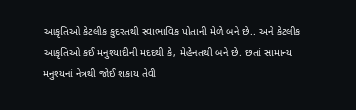આકૃતિઓ કેટલીક કુદરતથી સ્વાભાવિક પોતાની મેળે બને છે.. અને કેટલીક આકૃતિઓ કઈ મનુશ્યાદીની મદદથી કે, મેહેનતથી બને છે. છતાં સામાન્ય મનુશ્યનાં નેત્રથી જોઈ શકાય તેવી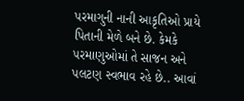પરમાગુની નાની આકૃતિઓ પ્રાયે પિતાની મેળે બને છે. કેમકે ૫રમાણુઓમાં તે સાજન અને પલટણ સ્વભાવ રહે છે.. આવાં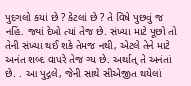પુદગલો કયાં છે ? કેટલાં છે ? તે વિષે પુછવું જ નહિં. જ્યાં દેખો ત્યાં તેજ છે. સંખ્યા માટે પૂછો તો તેની સંખ્યા થઈ શકે તેમજ નથી, એટલે તેને માટે અનંત શબ્દ વાપરે તેજ ગ્ય છે. અર્થાત્ તે અનંતાં છે. . આ પુદ્ગલે, જેની સાથે સીએજીત થયેલાં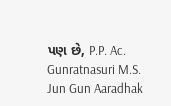પણ છે, P.P. Ac. Gunratnasuri M.S. Jun Gun Aaradhak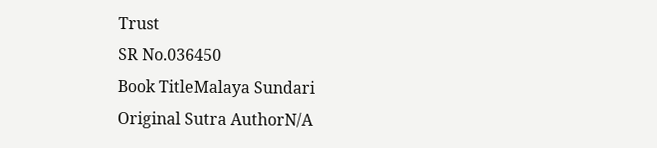Trust
SR No.036450
Book TitleMalaya Sundari
Original Sutra AuthorN/A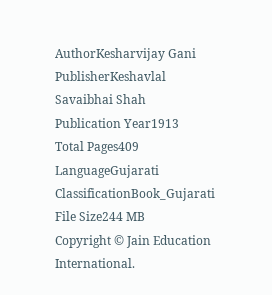AuthorKesharvijay Gani
PublisherKeshavlal Savaibhai Shah
Publication Year1913
Total Pages409
LanguageGujarati
ClassificationBook_Gujarati
File Size244 MB
Copyright © Jain Education International.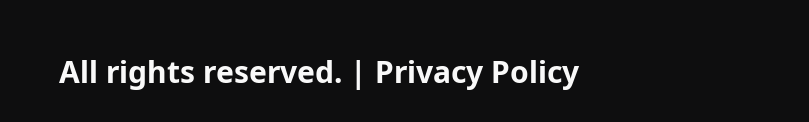All rights reserved. | Privacy Policy